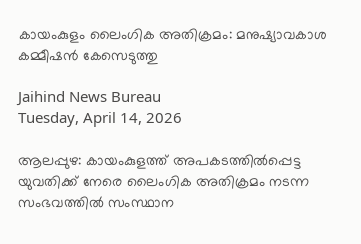കായംകുളം ലൈംഗിക അതിക്രമം: മനുഷ്യാവകാശ കമ്മീഷന്‍ കേസെടുത്തു

Jaihind News Bureau
Tuesday, April 14, 2026

ആലപ്പുഴ: കായംകുളത്ത് അപകടത്തില്‍പ്പെട്ട യുവതിക്ക് നേരെ ലൈംഗിക അതിക്രമം നടന്ന സംഭവത്തില്‍ സംസ്ഥാന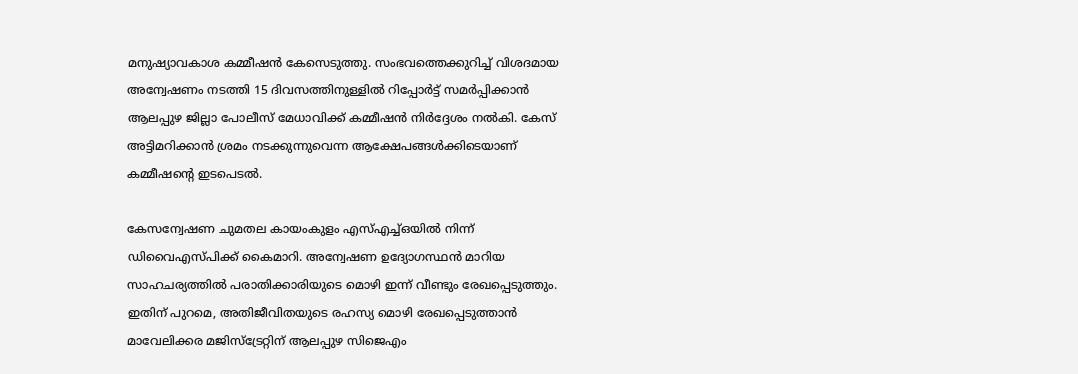മനുഷ്യാവകാശ കമ്മീഷന്‍ കേസെടുത്തു. സംഭവത്തെക്കുറിച്ച് വിശദമായ അന്വേഷണം നടത്തി 15 ദിവസത്തിനുള്ളില്‍ റിപ്പോര്‍ട്ട് സമര്‍പ്പിക്കാന്‍ ആലപ്പുഴ ജില്ലാ പോലീസ് മേധാവിക്ക് കമ്മീഷന്‍ നിര്‍ദ്ദേശം നല്‍കി. കേസ് അട്ടിമറിക്കാന്‍ ശ്രമം നടക്കുന്നുവെന്ന ആക്ഷേപങ്ങള്‍ക്കിടെയാണ് കമ്മീഷന്റെ ഇടപെടല്‍.

കേസന്വേഷണ ചുമതല കായംകുളം എസ്എച്ച്ഒയില്‍ നിന്ന് ഡിവൈഎസ്പിക്ക് കൈമാറി. അന്വേഷണ ഉദ്യോഗസ്ഥന്‍ മാറിയ സാഹചര്യത്തില്‍ പരാതിക്കാരിയുടെ മൊഴി ഇന്ന് വീണ്ടും രേഖപ്പെടുത്തും. ഇതിന് പുറമെ, അതിജീവിതയുടെ രഹസ്യ മൊഴി രേഖപ്പെടുത്താന്‍ മാവേലിക്കര മജിസ്ട്രേറ്റിന് ആലപ്പുഴ സിജെഎം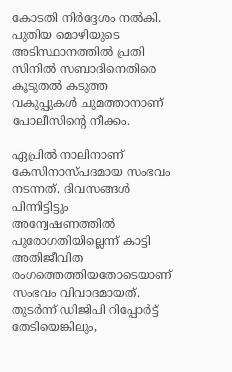കോടതി നിര്‍ദ്ദേശം നല്‍കി. പുതിയ മൊഴിയുടെ അടിസ്ഥാനത്തില്‍ പ്രതി സിനില്‍ സബാദിനെതിരെ കൂടുതല്‍ കടുത്ത വകുപ്പുകള്‍ ചുമത്താനാണ് പോലീസിന്റെ നീക്കം.

ഏപ്രില്‍ നാലിനാണ് കേസിനാസ്പദമായ സംഭവം നടന്നത്. ദിവസങ്ങള്‍ പിന്നിട്ടിട്ടും അന്വേഷണത്തില്‍ പുരോഗതിയില്ലെന്ന് കാട്ടി അതിജീവിത രംഗത്തെത്തിയതോടെയാണ് സംഭവം വിവാദമായത്. തുടര്‍ന്ന് ഡിജിപി റിപ്പോര്‍ട്ട് തേടിയെങ്കിലും,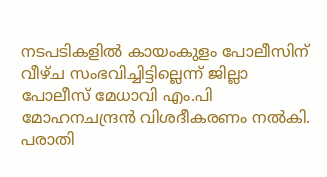നടപടികളില്‍ കായംകുളം പോലീസിന് വീഴ്ച സംഭവിച്ചിട്ടില്ലെന്ന് ജില്ലാ പോലീസ് മേധാവി എം.പി മോഹനചന്ദ്രന്‍ വിശദീകരണം നല്‍കി. പരാതി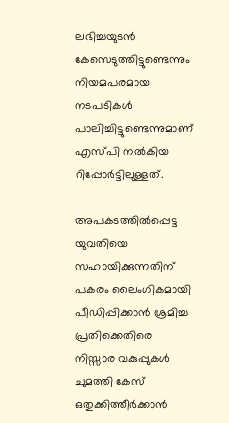ലഭിച്ചയുടന്‍ കേസെടുത്തിട്ടുണ്ടെന്നും നിയമപരമായ നടപടികള്‍ പാലിച്ചിട്ടുണ്ടെന്നുമാണ് എസ്പി നല്‍കിയ റിപ്പോര്‍ട്ടിലുള്ളത്.

അപകടത്തില്‍പ്പെട്ട യുവതിയെ സഹായിക്കുന്നതിന് പകരം ലൈംഗികമായി പീഡിപ്പിക്കാന്‍ ശ്രമിച്ച പ്രതിക്കെതിരെ നിസ്സാര വകുപ്പുകള്‍ ചുമത്തി കേസ് ഒതുക്കിത്തീര്‍ക്കാന്‍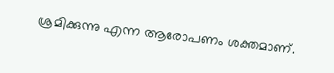ശ്രമിക്കുന്നു എന്ന ആരോപണം ശക്തമാണ്.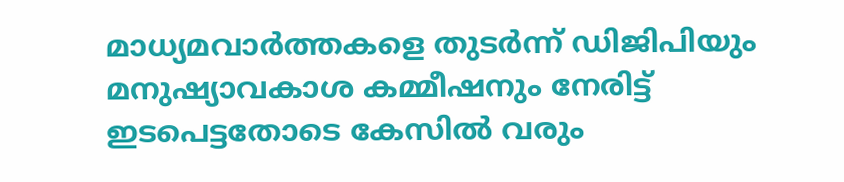മാധ്യമവാര്‍ത്തകളെ തുടര്‍ന്ന് ഡിജിപിയും മനുഷ്യാവകാശ കമ്മീഷനും നേരിട്ട് ഇടപെട്ടതോടെ കേസില്‍ വരും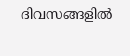ദിവസങ്ങളില്‍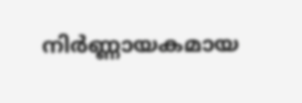നിര്‍ണ്ണായകമായ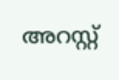അറസ്റ്റ്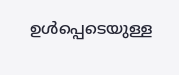ഉള്‍പ്പെടെയുള്ള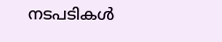നടപടികള്‍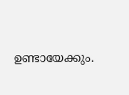ഉണ്ടായേക്കും.